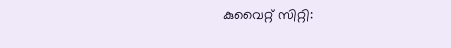കുവൈറ്റ് സിറ്റി: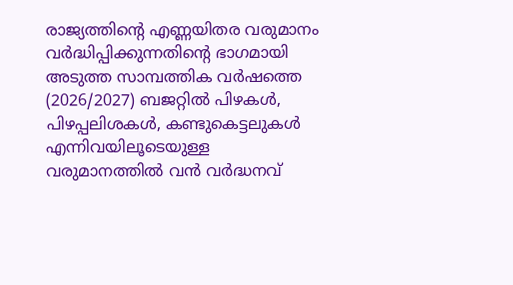രാജ്യത്തിന്റെ എണ്ണയിതര വരുമാനം വർദ്ധിപ്പിക്കുന്നതിന്റെ ഭാഗമായി അടുത്ത സാമ്പത്തിക വർഷത്തെ (2026/2027) ബജറ്റിൽ പിഴകൾ, പിഴപ്പലിശകൾ, കണ്ടുകെട്ടലുകൾ എന്നിവയിലൂടെയുള്ള വരുമാനത്തിൽ വൻ വർദ്ധനവ്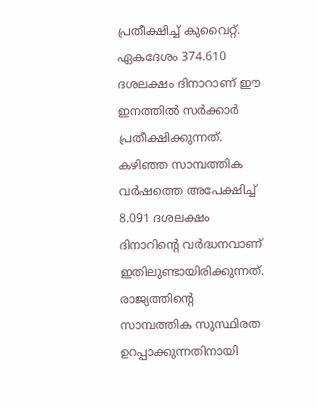പ്രതീക്ഷിച്ച് കുവൈറ്റ്. ഏകദേശം 374.610 ദശലക്ഷം ദിനാറാണ് ഈ ഇനത്തിൽ സർക്കാർ പ്രതീക്ഷിക്കുന്നത്. കഴിഞ്ഞ സാമ്പത്തിക വർഷത്തെ അപേക്ഷിച്ച് 8.091 ദശലക്ഷം ദിനാറിന്റെ വർദ്ധനവാണ് ഇതിലുണ്ടായിരിക്കുന്നത്. രാജ്യത്തിന്റെ സാമ്പത്തിക സുസ്ഥിരത ഉറപ്പാക്കുന്നതിനായി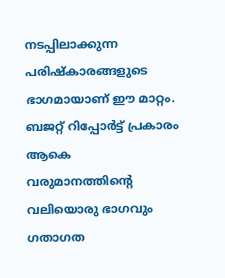നടപ്പിലാക്കുന്ന പരിഷ്കാരങ്ങളുടെ ഭാഗമായാണ് ഈ മാറ്റം.
ബജറ്റ് റിപ്പോർട്ട് പ്രകാരം ആകെ വരുമാനത്തിന്റെ വലിയൊരു ഭാഗവും ഗതാഗത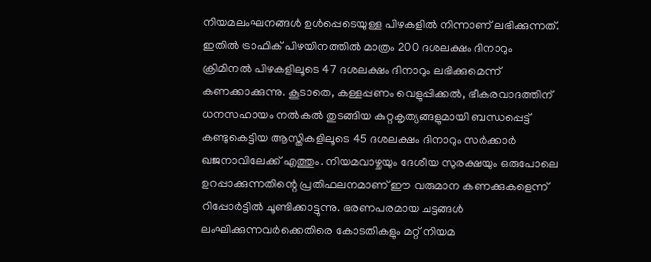നിയമലംഘനങ്ങൾ ഉൾപ്പെടെയുള്ള പിഴകളിൽ നിന്നാണ് ലഭിക്കുന്നത്. ഇതിൽ ട്രാഫിക് പിഴയിനത്തിൽ മാത്രം 200 ദശലക്ഷം ദിനാറും ക്രിമിനൽ പിഴകളിലൂടെ 47 ദശലക്ഷം ദിനാറും ലഭിക്കുമെന്ന് കണക്കാക്കുന്നു. കൂടാതെ, കള്ളപ്പണം വെളുപ്പിക്കൽ, ഭീകരവാദത്തിന് ധനസഹായം നൽകൽ തുടങ്ങിയ കുറ്റകൃത്യങ്ങളുമായി ബന്ധപ്പെട്ട് കണ്ടുകെട്ടിയ ആസ്തികളിലൂടെ 45 ദശലക്ഷം ദിനാറും സർക്കാർ ഖജനാവിലേക്ക് എത്തും. നിയമവാഴ്ചയും ദേശീയ സുരക്ഷയും ഒരുപോലെ ഉറപ്പാക്കുന്നതിന്റെ പ്രതിഫലനമാണ് ഈ വരുമാന കണക്കുകളെന്ന് റിപ്പോർട്ടിൽ ചൂണ്ടിക്കാട്ടുന്നു. ഭരണപരമായ ചട്ടങ്ങൾ ലംഘിക്കുന്നവർക്കെതിരെ കോടതികളും മറ്റ് നിയമ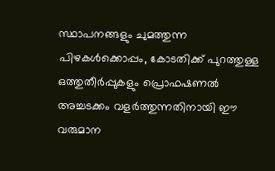സ്ഥാപനങ്ങളും ചുമത്തുന്ന പിഴകൾക്കൊപ്പം, കോടതിക്ക് പുറത്തുള്ള ഒത്തുതീർപ്പുകളും പ്രൊഫഷണൽ അച്ചടക്കം വളർത്തുന്നതിനായി ഈ വരുമാന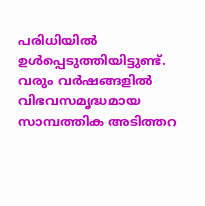പരിധിയിൽ ഉൾപ്പെടുത്തിയിട്ടുണ്ട്. വരും വർഷങ്ങളിൽ വിഭവസമൃദ്ധമായ സാമ്പത്തിക അടിത്തറ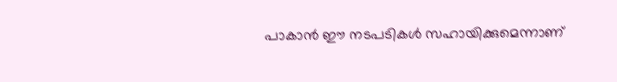പാകാൻ ഈ നടപടികൾ സഹായിക്കുമെന്നാണ്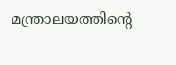മന്ത്രാലയത്തിന്റെ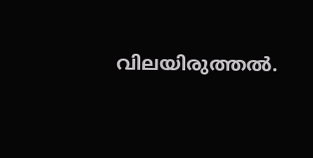വിലയിരുത്തൽ.